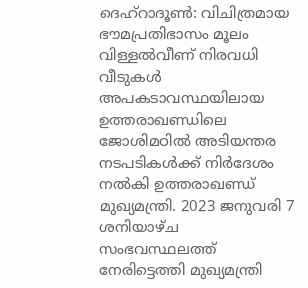ദെഹ്റാദൂൺ: വിചിത്രമായ ഭൗമപ്രതിഭാസം മൂലം വിള്ളൽവീണ് നിരവധി വീടുകൾ അപകടാവസ്ഥയിലായ ഉത്തരാഖണ്ഡിലെ ജോശിമഠിൽ അടിയന്തര നടപടികൾക്ക് നിർദേശം നൽകി ഉത്തരാഖണ്ഡ് മുഖ്യമന്ത്രി. 2023 ജനുവരി 7 ശനിയാഴ്ച സംഭവസ്ഥലത്ത് നേരിട്ടെത്തി മുഖ്യമന്ത്രി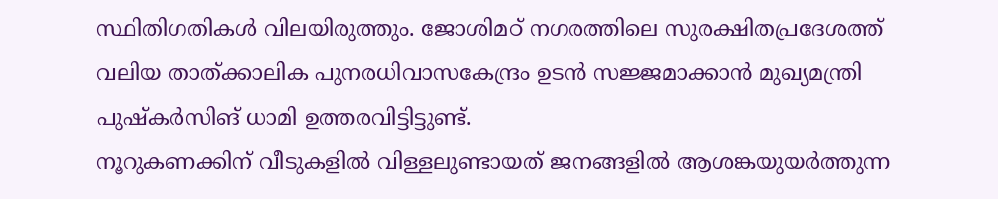സ്ഥിതിഗതികൾ വിലയിരുത്തും. ജോശിമഠ് നഗരത്തിലെ സുരക്ഷിതപ്രദേശത്ത് വലിയ താത്ക്കാലിക പുനരധിവാസകേന്ദ്രം ഉടൻ സജ്ജമാക്കാൻ മുഖ്യമന്ത്രി പുഷ്കർസിങ് ധാമി ഉത്തരവിട്ടിട്ടുണ്ട്.
നൂറുകണക്കിന് വീടുകളിൽ വിള്ളലുണ്ടായത് ജനങ്ങളിൽ ആശങ്കയുയർത്തുന്ന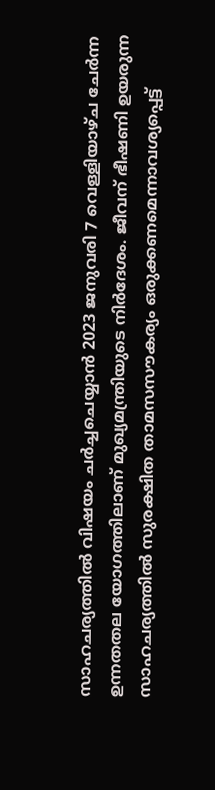സാഹചര്യത്തിൽ വിഷയം ചർച്ചചെയ്യാൻ 2023 ജനുവരി 7 വെള്ളിയാഴ്ച ചേർന്ന ഉന്നതതല യോഗത്തിലാണ് മുഖ്യമന്ത്രിയുടെ നിർദേശം. ജീവന് ഭീഷണി ഉയരുന്ന സാഹചര്യത്തിൽ സുരക്ഷിത താമസസൗകര്യം ഒരുക്കണമെന്നാവശ്യപ്പെട്ട്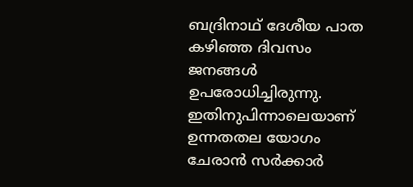ബദ്രിനാഥ് ദേശീയ പാത കഴിഞ്ഞ ദിവസം ജനങ്ങൾ ഉപരോധിച്ചിരുന്നു. ഇതിനുപിന്നാലെയാണ് ഉന്നതതല യോഗം ചേരാൻ സർക്കാർ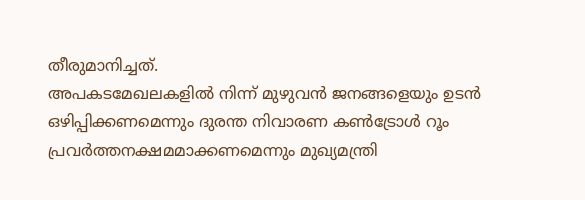തീരുമാനിച്ചത്.
അപകടമേഖലകളിൽ നിന്ന് മുഴുവൻ ജനങ്ങളെയും ഉടൻ ഒഴിപ്പിക്കണമെന്നും ദുരന്ത നിവാരണ കൺട്രോൾ റൂം പ്രവർത്തനക്ഷമമാക്കണമെന്നും മുഖ്യമന്ത്രി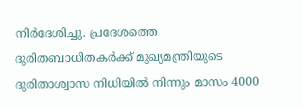നിർദേശിച്ചു. പ്രദേശത്തെ ദുരിതബാധിതകർക്ക് മുഖ്യമന്ത്രിയുടെ ദുരിതാശ്വാസ നിധിയിൽ നിന്നും മാസം 4000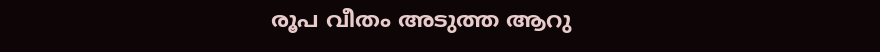രൂപ വീതം അടുത്ത ആറു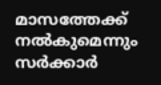മാസത്തേക്ക് നൽകുമെന്നും സർക്കാർ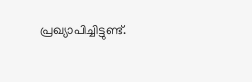പ്രഖ്യാപിച്ചിട്ടുണ്ട്.